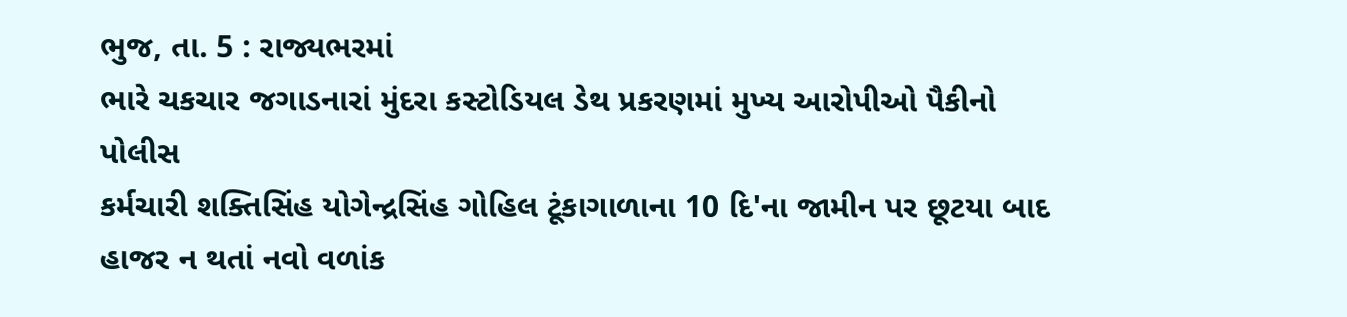ભુજ, તા. 5 : રાજ્યભરમાં
ભારે ચકચાર જગાડનારાં મુંદરા કસ્ટોડિયલ ડેથ પ્રકરણમાં મુખ્ય આરોપીઓ પૈકીનો પોલીસ
કર્મચારી શક્તિસિંહ યોગેન્દ્રસિંહ ગોહિલ ટૂંકાગાળાના 10 દિ'ના જામીન પર છૂટયા બાદ
હાજર ન થતાં નવો વળાંક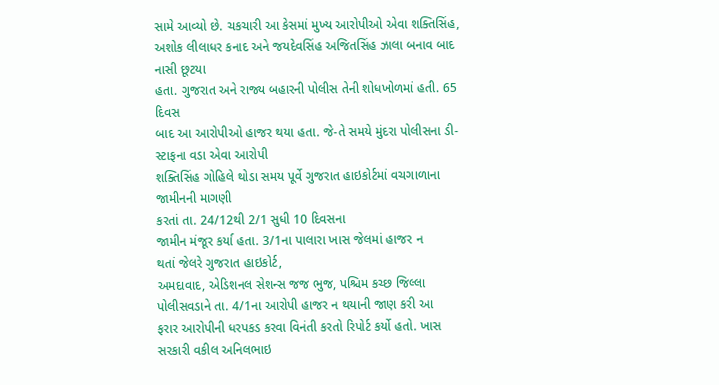સામે આવ્યો છે. ચકચારી આ કેસમાં મુખ્ય આરોપીઓ એવા શક્તિસિંહ,
અશોક લીલાધર કનાદ અને જયદેવસિંહ અજિતસિંહ ઝાલા બનાવ બાદ નાસી છૂટયા
હતા. ગુજરાત અને રાજ્ય બહારની પોલીસ તેની શોધખોળમાં હતી. 65 દિવસ
બાદ આ આરોપીઓ હાજર થયા હતા. જે-તે સમયે મુંદરા પોલીસના ડી-સ્ટાફના વડા એવા આરોપી
શક્તિસિંહ ગોહિલે થોડા સમય પૂર્વે ગુજરાત હાઇકોર્ટમાં વચગાળાના જામીનની માગણી
કરતાં તા. 24/12થી 2/1 સુધી 10 દિવસના
જામીન મંજૂર કર્યા હતા. 3/1ના પાલારા ખાસ જેલમાં હાજર ન
થતાં જેલરે ગુજરાત હાઇકોર્ટ,
અમદાવાદ, એડિશનલ સેશન્સ જજ ભુજ, પશ્ચિમ કચ્છ જિલ્લા પોલીસવડાને તા. 4/1ના આરોપી હાજર ન થયાની જાણ કરી આ
ફરાર આરોપીની ધરપકડ કરવા વિનંતી કરતો રિપોર્ટ કર્યો હતો. ખાસ સરકારી વકીલ અનિલભાઇ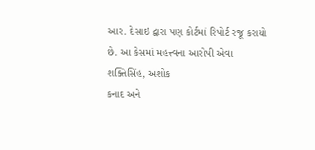આર. દેસાઇ દ્વારા પણ કોર્ટમાં રિપોર્ટ રજૂ કરાયો છે. આ કેસમાં મહત્ત્વના આરોપી એવા
શક્તિસિંહ, અશોક
કનાદ અને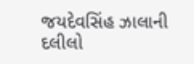જયદેવસિંહ ઝાલાની દલીલો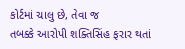કોર્ટમાં ચાલુ છે, તેવા જ
તબક્કે આરોપી શક્તિસિંહ ફરાર થતાં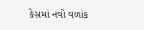કેસમાં નવો વળાંક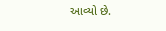આવ્યો છે.